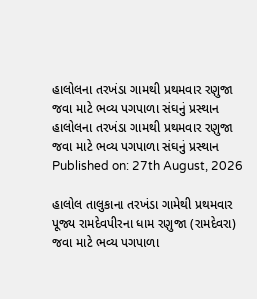હાલોલના તરખંડા ગામથી પ્રથમવાર રણુજા જવા માટે ભવ્ય પગપાળા સંઘનું પ્રસ્થાન
હાલોલના તરખંડા ગામથી પ્રથમવાર રણુજા જવા માટે ભવ્ય પગપાળા સંઘનું પ્રસ્થાન
Published on: 27th August, 2026

હાલોલ તાલુકાના તરખંડા ગામેથી પ્રથમવાર પૂજ્ય રામદેવપીરના ધામ રણુજા (રામદેવરા) જવા માટે ભવ્ય પગપાળા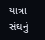યાત્રા સંઘનું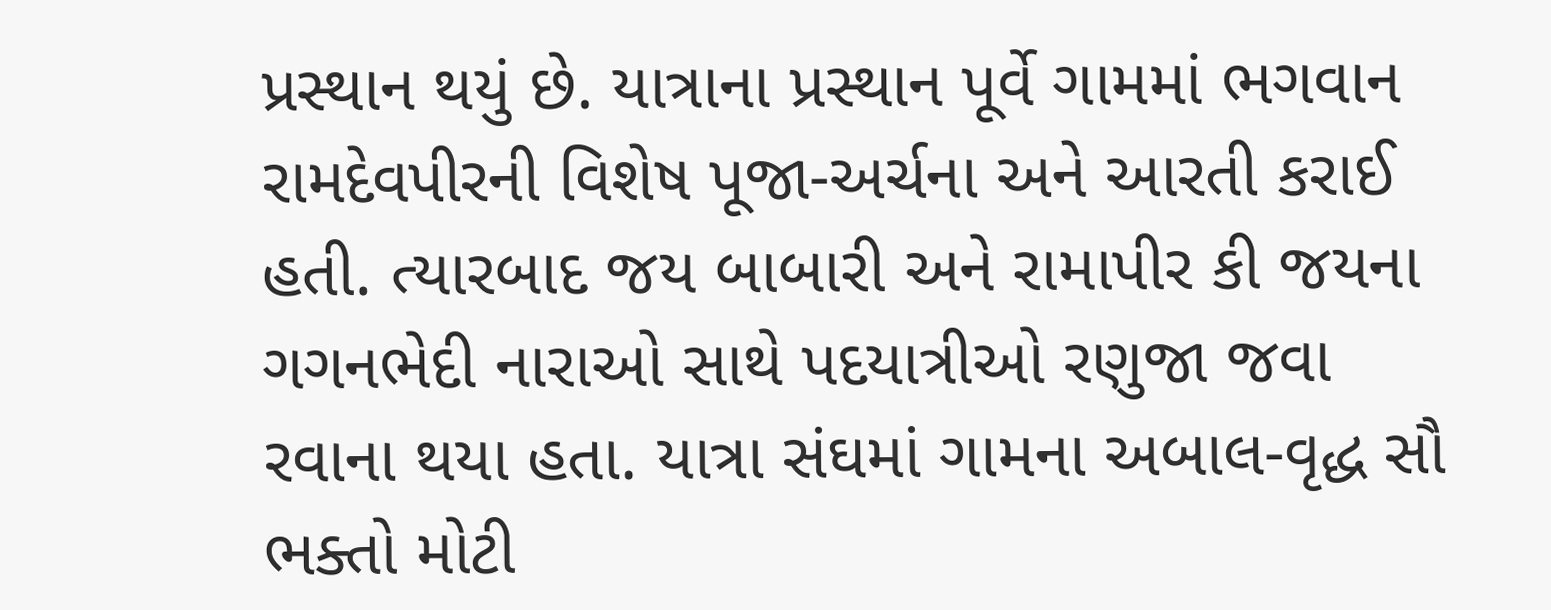પ્રસ્થાન થયું છે. યાત્રાના પ્રસ્થાન પૂર્વે ગામમાં ભગવાન રામદેવપીરની વિશેષ પૂજા-અર્ચના અને આરતી કરાઈ હતી. ત્યારબાદ જય બાબારી અને રામાપીર કી જયના ગગનભેદી નારાઓ સાથે પદયાત્રીઓ રણુજા જવા રવાના થયા હતા. યાત્રા સંઘમાં ગામના અબાલ-વૃદ્ધ સૌ ભક્તો મોટી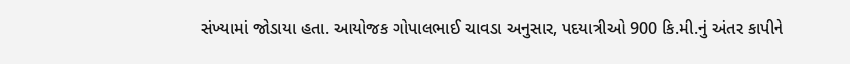સંખ્યામાં જોડાયા હતા. આયોજક ગોપાલભાઈ ચાવડા અનુસાર, પદયાત્રીઓ 900 કિ.મી.નું અંતર કાપીને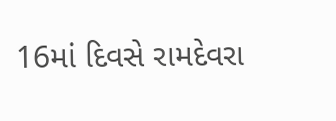16માં દિવસે રામદેવરા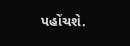પહોંચશે.